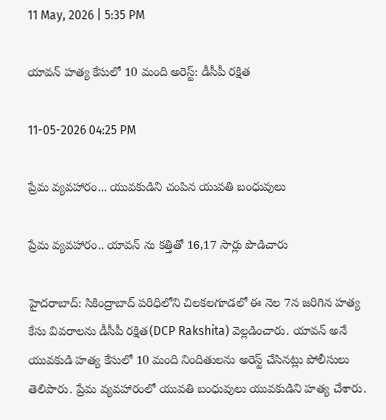11 May, 2026 | 5:35 PM

యావన్‌ హత్య కేసులో 10 మంది అరెస్ట్: డీసీపీ రక్షిత

11-05-2026 04:25 PM

ప్రేమ వ్యవహారం... యువకుడిని చంపిన యువతి బంధువులు

ప్రేమ వ్యవహారం.. యావన్ ను కత్తితో 16,17 సార్లు పొడిచారు

హైదరాబాద్: సికింద్రాబాద్ పరిధిలోని చిలకలగూడలో ఈ నెల 7న జరిగిన హత్య కేసు వివరాలను డీసీపీ రక్షిత(DCP Rakshita) వెల్లడించారు. యావన్ అనే యువకుడి హత్య కేసులో 10 మంది నిందితులను అరెస్ట్ చేసినట్లు పోలీసులు తెలిపారు. ప్రేమ వ్యవహారంలో యువతి బంధువులు యువకుడిని హత్య చేశారు.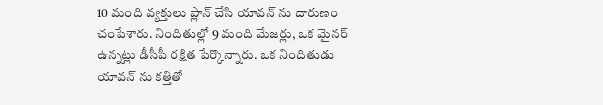10 మంది వ్యక్తులు ప్లాన్ చేసి యావన్ ను దారుణం చంపేశారు. నిందితుల్లో 9 మంది మేజర్లు, ఒక మైనర్ ఉన్నట్లు డీసీపీ రక్షిత పేర్కొన్నారు. ఒక నిందితుడు యావన్ ను కత్తితో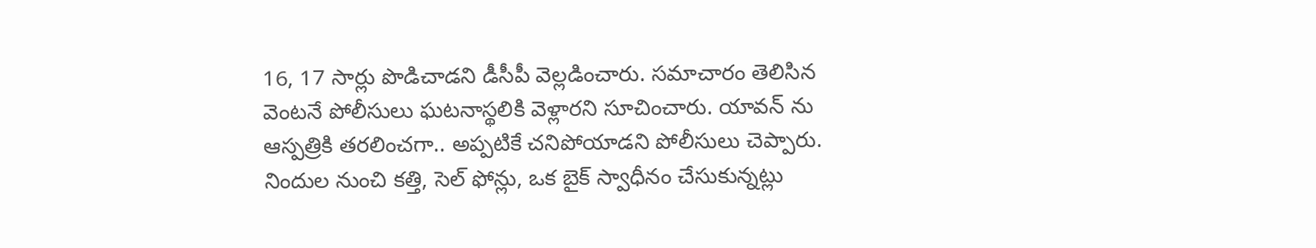16, 17 సార్లు పొడిచాడని డీసీపీ వెల్లడించారు. సమాచారం తెలిసిన వెంటనే పోలీసులు ఘటనాస్థలికి వెళ్లారని సూచించారు. యావన్ ను ఆస్పత్రికి తరలించగా.. అప్పటికే చనిపోయాడని పోలీసులు చెప్పారు. నిందుల నుంచి కత్తి, సెల్ ఫోన్లు, ఒక బైక్ స్వాధీనం చేసుకున్నట్లు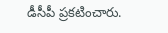డీసీపీ ప్రకటించారు.